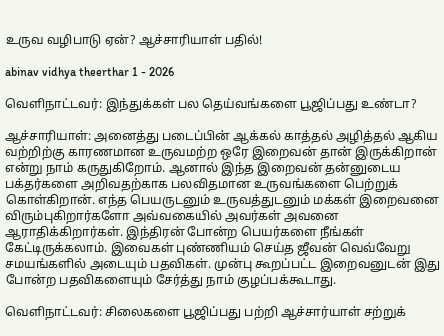உருவ வழிபாடு ஏன்? ஆச்சாரியாள் பதில்!

abinav vidhya theerthar 1 - 2026

வெளிநாட்டவர்: இந்துக்கள் பல தெய்வங்களை பூஜிப்பது உண்டா?

ஆச்சாரியாள்: அனைத்து படைப்பின் ஆக்கல் காத்தல் அழித்தல் ஆகிய வற்றிற்கு காரணமான உருவமற்ற ஒரே இறைவன் தான் இருக்கிறான் என்று நாம் கருதுகிறோம். ஆனால் இந்த இறைவன் தன்னுடைய பக்தர்களை அறிவதற்காக பலவிதமான உருவங்களை பெற்றுக் கொள்கிறான். எந்த பெயருடனும் உருவத்துடனும் மக்கள் இறைவனை விரும்புகிறார்களோ அவ்வகையில் அவர்கள் அவனை ஆராதிக்கிறார்கள். இந்திரன் போன்ற பெயர்களை நீங்கள் கேட்டிருக்கலாம். இவைகள் புண்ணியம் செய்த ஜீவன் வெவ்வேறு சமயங்களில் அடையும் பதவிகள். முன்பு கூறப்பட்ட இறைவனுடன் இது போன்ற பதவிகளையும் சேர்த்து நாம் குழப்பக்கூடாது.

வெளிநாட்டவர்: சிலைகளை பூஜிப்பது பற்றி ஆச்சார்யாள் சற்றுக்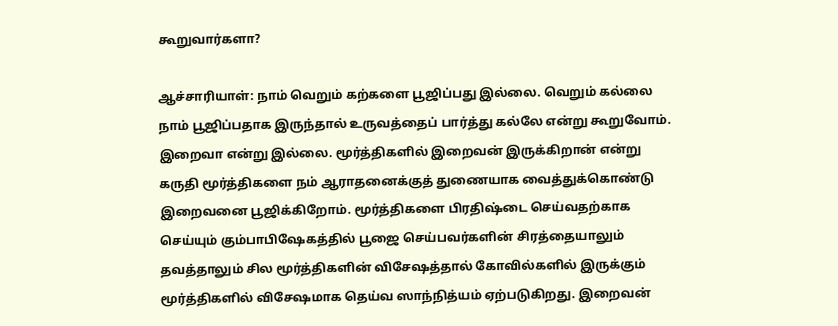கூறுவார்களா?

ஆச்சாரியாள்: நாம் வெறும் கற்களை பூஜிப்பது இல்லை. வெறும் கல்லை நாம் பூஜிப்பதாக இருந்தால் உருவத்தைப் பார்த்து கல்லே என்று கூறுவோம். இறைவா என்று இல்லை. மூர்த்திகளில் இறைவன் இருக்கிறான் என்று கருதி மூர்த்திகளை நம் ஆராதனைக்குத் துணையாக வைத்துக்கொண்டு இறைவனை பூஜிக்கிறோம். மூர்த்திகளை பிரதிஷ்டை செய்வதற்காக செய்யும் கும்பாபிஷேகத்தில் பூஜை செய்பவர்களின் சிரத்தையாலும் தவத்தாலும் சில மூர்த்திகளின் விசேஷத்தால் கோவில்களில் இருக்கும் மூர்த்திகளில் விசேஷமாக தெய்வ ஸாந்நித்யம் ஏற்படுகிறது. இறைவன்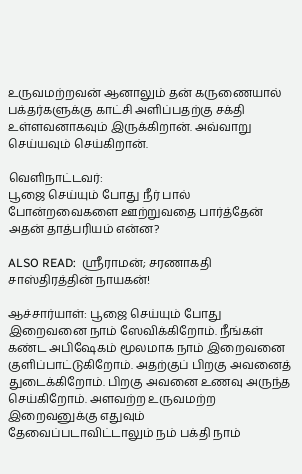உருவமற்றவன் ஆனாலும் தன் கருணையால் பக்தர்களுக்கு காட்சி அளிப்பதற்கு சக்தி உள்ளவனாகவும் இருக்கிறான். அவ்வாறு செய்யவும் செய்கிறான்.

வெளிநாட்டவர்:
பூஜை செய்யும் போது நீர் பால் போன்றவைகளை ஊற்றுவதை பார்த்தேன் அதன் தாத்பரியம் என்ன?

ALSO READ:  ஸ்ரீராமன்; சரணாகதி சாஸ்திரத்தின் நாயகன்!

ஆச்சார்யாள்: பூஜை செய்யும் போது இறைவனை நாம் ஸேவிக்கிறோம். நீங்கள் கண்ட அபிஷேகம் மூலமாக நாம் இறைவனை குளிப்பாட்டுகிறோம். அதற்குப் பிறகு அவனைத் துடைக்கிறோம். பிறகு அவனை உணவு அருந்த செய்கிறோம். அளவற்ற உருவமற்ற இறைவனுக்கு எதுவும் தேவைப்படாவிட்டாலும் நம் பக்தி நாம்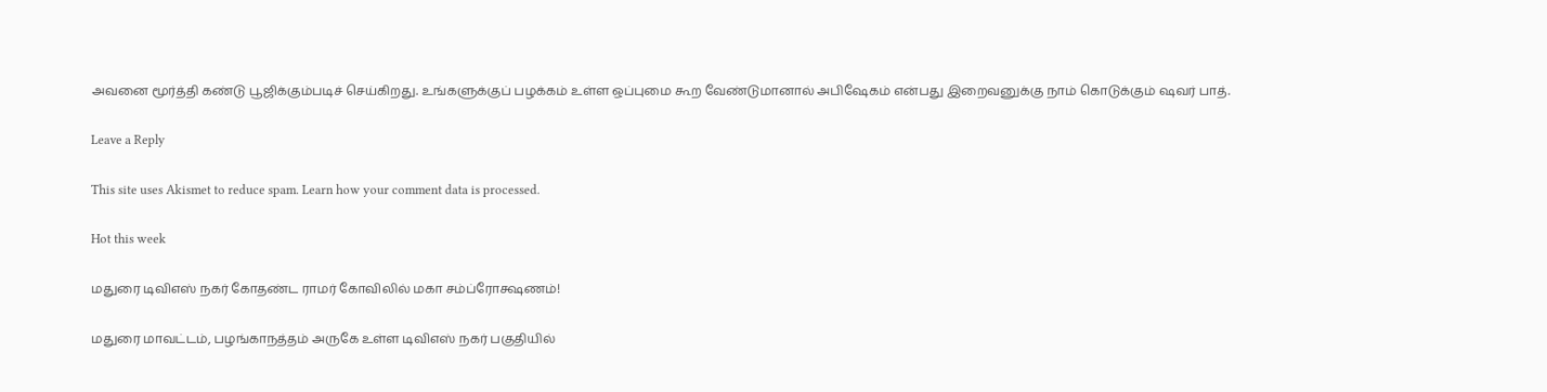அவனை மூர்த்தி கண்டு பூஜிக்கும்படிச் செய்கிறது. உங்களுக்குப் பழக்கம் உள்ள ஒப்புமை கூற வேண்டுமானால் அபிஷேகம் என்பது இறைவனுக்கு நாம் கொடுக்கும் ஷவர் பாத்.

Leave a Reply

This site uses Akismet to reduce spam. Learn how your comment data is processed.

Hot this week

மதுரை டிவிஎஸ் நகர் கோதண்ட ராமர் கோவிலில் மகா சம்ப்ரோக்ஷணம்!

மதுரை மாவட்டம், பழங்காநத்தம் அருகே உள்ள டிவிஎஸ் நகர் பகுதியில்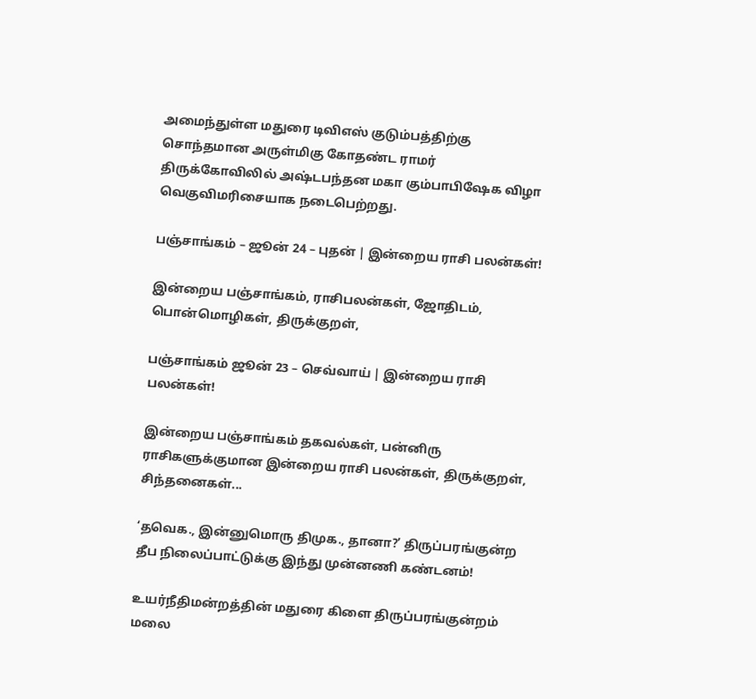அமைந்துள்ள மதுரை டிவிஎஸ் குடும்பத்திற்கு சொந்தமான அருள்மிகு கோதண்ட ராமர் திருக்கோவிலில் அஷ்டபந்தன மகா கும்பாபிஷேக விழா வெகுவிமரிசையாக நடைபெற்றது.

பஞ்சாங்கம் – ஜூன் 24 – புதன் | இன்றைய ராசி பலன்கள்!

இன்றைய பஞ்சாங்கம், ராசிபலன்கள், ஜோதிடம், பொன்மொழிகள், திருக்குறள்,

பஞ்சாங்கம் ஜூன் 23 – செவ்வாய் | இன்றைய ராசி பலன்கள்!

இன்றைய பஞ்சாங்கம் தகவல்கள், பன்னிரு ராசிகளுக்குமான இன்றைய ராசி பலன்கள், திருக்குறள், சிந்தனைகள்...

‘தவெக., இன்னுமொரு திமுக., தானா?’ திருப்பரங்குன்ற தீப நிலைப்பாட்டுக்கு இந்து முன்னணி கண்டனம்!

உயர்நீதிமன்றத்தின் மதுரை கிளை திருப்பரங்குன்றம் மலை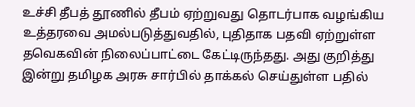உச்சி தீபத் தூணில் தீபம் ஏற்றுவது தொடர்பாக வழங்கிய உத்தரவை அமல்படுத்துவதில், புதிதாக பதவி ஏற்றுள்ள தவெகவின் நிலைப்பாட்டை கேட்டிருந்தது. அது குறித்து இன்று தமிழக அரசு சார்பில் தாக்கல் செய்துள்ள பதில்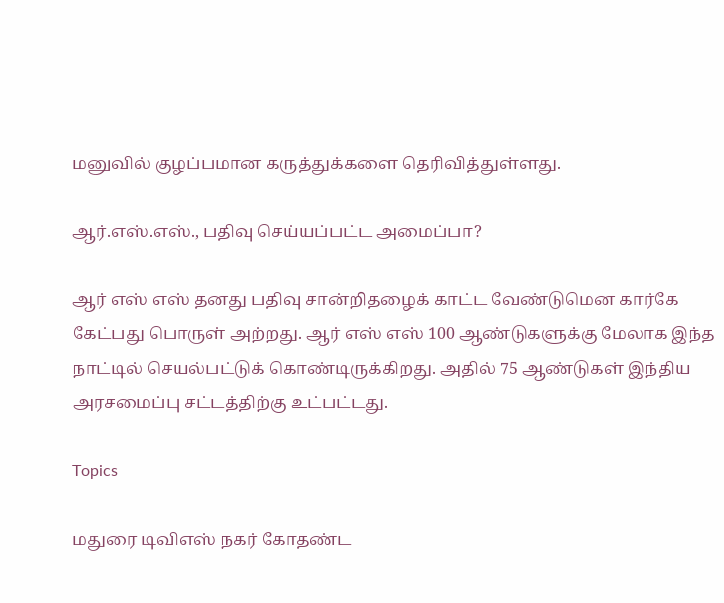மனுவில் குழப்பமான கருத்துக்களை தெரிவித்துள்ளது.

ஆர்.எஸ்.எஸ்., பதிவு செய்யப்பட்ட அமைப்பா?

ஆர் எஸ் எஸ் தனது பதிவு சான்றிதழைக் காட்ட வேண்டுமென கார்கே கேட்பது பொருள் அற்றது. ஆர் எஸ் எஸ் 100 ஆண்டுகளுக்கு மேலாக இந்த நாட்டில் செயல்பட்டுக் கொண்டிருக்கிறது. அதில் 75 ஆண்டுகள் இந்திய அரசமைப்பு சட்டத்திற்கு உட்பட்டது.

Topics

மதுரை டிவிஎஸ் நகர் கோதண்ட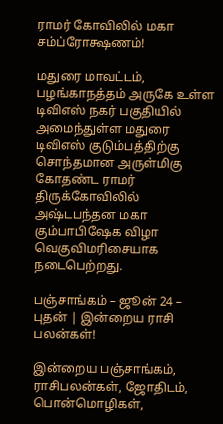ராமர் கோவிலில் மகா சம்ப்ரோக்ஷணம்!

மதுரை மாவட்டம், பழங்காநத்தம் அருகே உள்ள டிவிஎஸ் நகர் பகுதியில் அமைந்துள்ள மதுரை டிவிஎஸ் குடும்பத்திற்கு சொந்தமான அருள்மிகு கோதண்ட ராமர் திருக்கோவிலில் அஷ்டபந்தன மகா கும்பாபிஷேக விழா வெகுவிமரிசையாக நடைபெற்றது.

பஞ்சாங்கம் – ஜூன் 24 – புதன் | இன்றைய ராசி பலன்கள்!

இன்றைய பஞ்சாங்கம், ராசிபலன்கள், ஜோதிடம், பொன்மொழிகள்,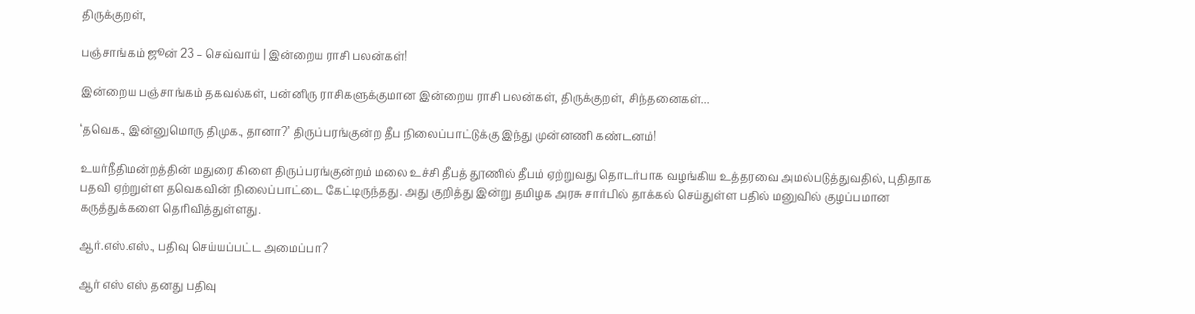திருக்குறள்,

பஞ்சாங்கம் ஜூன் 23 – செவ்வாய் | இன்றைய ராசி பலன்கள்!

இன்றைய பஞ்சாங்கம் தகவல்கள், பன்னிரு ராசிகளுக்குமான இன்றைய ராசி பலன்கள், திருக்குறள், சிந்தனைகள்...

‘தவெக., இன்னுமொரு திமுக., தானா?’ திருப்பரங்குன்ற தீப நிலைப்பாட்டுக்கு இந்து முன்னணி கண்டனம்!

உயர்நீதிமன்றத்தின் மதுரை கிளை திருப்பரங்குன்றம் மலை உச்சி தீபத் தூணில் தீபம் ஏற்றுவது தொடர்பாக வழங்கிய உத்தரவை அமல்படுத்துவதில், புதிதாக பதவி ஏற்றுள்ள தவெகவின் நிலைப்பாட்டை கேட்டிருந்தது. அது குறித்து இன்று தமிழக அரசு சார்பில் தாக்கல் செய்துள்ள பதில் மனுவில் குழப்பமான கருத்துக்களை தெரிவித்துள்ளது.

ஆர்.எஸ்.எஸ்., பதிவு செய்யப்பட்ட அமைப்பா?

ஆர் எஸ் எஸ் தனது பதிவு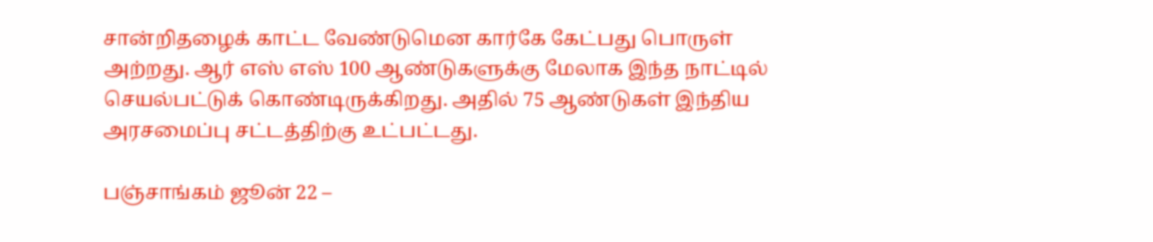சான்றிதழைக் காட்ட வேண்டுமென கார்கே கேட்பது பொருள் அற்றது. ஆர் எஸ் எஸ் 100 ஆண்டுகளுக்கு மேலாக இந்த நாட்டில் செயல்பட்டுக் கொண்டிருக்கிறது. அதில் 75 ஆண்டுகள் இந்திய அரசமைப்பு சட்டத்திற்கு உட்பட்டது.

பஞ்சாங்கம் ஜூன் 22 –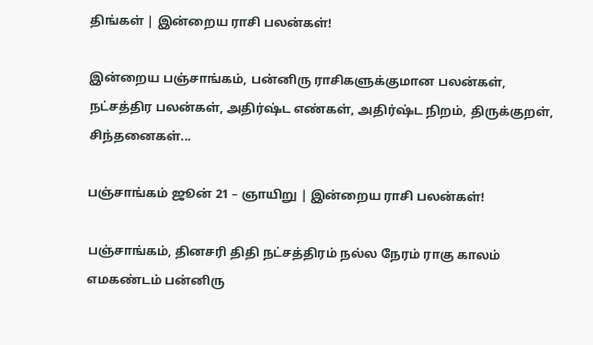திங்கள் | இன்றைய ராசி பலன்கள்!

இன்றைய பஞ்சாங்கம், பன்னிரு ராசிகளுக்குமான பலன்கள், நட்சத்திர பலன்கள், அதிர்ஷ்ட எண்கள், அதிர்ஷ்ட நிறம், திருக்குறள், சிந்தனைகள்...

பஞ்சாங்கம் ஜூன் 21 – ஞாயிறு | இன்றைய ராசி பலன்கள்!

பஞ்சாங்கம், தினசரி திதி நட்சத்திரம் நல்ல நேரம் ராகு காலம் எமகண்டம் பன்னிரு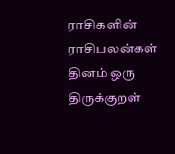ராசிகளின் ராசிபலன்கள் தினம் ஒரு திருக்குறள்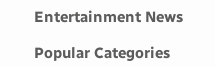Entertainment News

Popular Categories